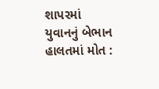શાપરમાં યુવાનનું બેભાન હાલતમાં મોત :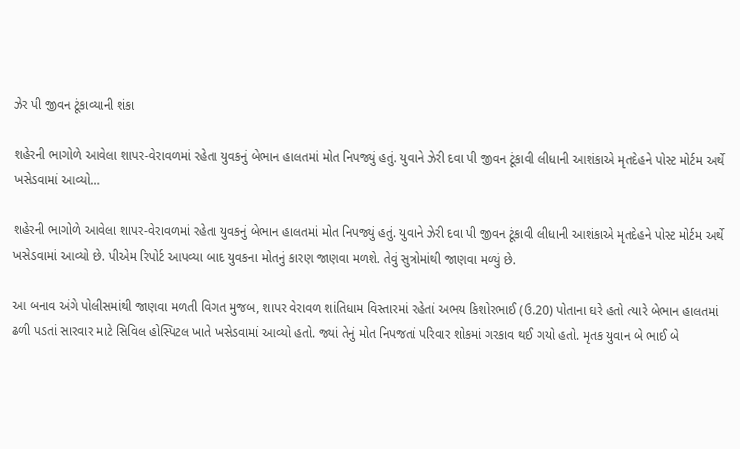ઝેર પી જીવન ટૂંકાવ્યાની શંકા

શહેરની ભાગોળે આવેલા શાપર-વેરાવળમાં રહેતા યુવકનું બેભાન હાલતમાં મોત નિપજ્યું હતું. યુવાને ઝેરી દવા પી જીવન ટૂંકાવી લીધાની આશંકાએ મૃતદેહને પોસ્ટ મોર્ટમ અર્થે ખસેડવામાં આવ્યો…

શહેરની ભાગોળે આવેલા શાપર-વેરાવળમાં રહેતા યુવકનું બેભાન હાલતમાં મોત નિપજ્યું હતું. યુવાને ઝેરી દવા પી જીવન ટૂંકાવી લીધાની આશંકાએ મૃતદેહને પોસ્ટ મોર્ટમ અર્થે ખસેડવામાં આવ્યો છે. પીએમ રિપોર્ટ આપવ્યા બાદ યુવકના મોતનું કારણ જાણવા મળશે. તેવું સુત્રોમાંથી જાણવા મળ્યું છે.

આ બનાવ અંગે પોલીસમાંથી જાણવા મળતી વિગત મુજબ, શાપર વેરાવળ શાંતિધામ વિસ્તારમાં રહેતાં અભય કિશોરભાઈ (ઉ.20) પોતાના ઘરે હતો ત્યારે બેભાન હાલતમાં ઢળી પડતાં સારવાર માટે સિવિલ હોસ્પિટલ ખાતે ખસેડવામાં આવ્યો હતો. જ્યાં તેનું મોત નિપજતાં પરિવાર શોકમાં ગરકાવ થઈ ગયો હતો. મૃતક યુવાન બે ભાઈ બે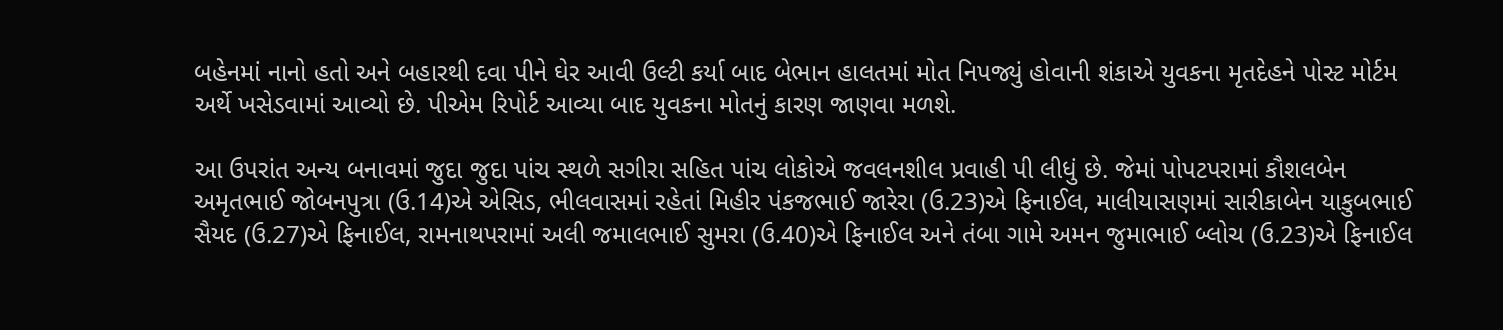બહેનમાં નાનો હતો અને બહારથી દવા પીને ઘેર આવી ઉલ્ટી કર્યા બાદ બેભાન હાલતમાં મોત નિપજ્યું હોવાની શંકાએ યુવકના મૃતદેહને પોસ્ટ મોર્ટમ અર્થે ખસેડવામાં આવ્યો છે. પીએમ રિપોર્ટ આવ્યા બાદ યુવકના મોતનું કારણ જાણવા મળશે.

આ ઉપરાંત અન્ય બનાવમાં જુદા જુદા પાંચ સ્થળે સગીરા સહિત પાંચ લોકોએ જવલનશીલ પ્રવાહી પી લીધું છે. જેમાં પોપટપરામાં કૌશલબેન અમૃતભાઈ જોબનપુત્રા (ઉ.14)એ એસિડ, ભીલવાસમાં રહેતાં મિહીર પંકજભાઈ જારેરા (ઉ.23)એ ફિનાઈલ, માલીયાસણમાં સારીકાબેન યાકુબભાઈ સૈયદ (ઉ.27)એ ફિનાઈલ, રામનાથપરામાં અલી જમાલભાઈ સુમરા (ઉ.40)એ ફિનાઈલ અને તંબા ગામે અમન જુમાભાઈ બ્લોચ (ઉ.23)એ ફિનાઈલ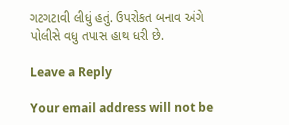ગટગટાવી લીધું હતું. ઉપરોકત બનાવ અંગે પોલીસે વધુ તપાસ હાથ ધરી છે.

Leave a Reply

Your email address will not be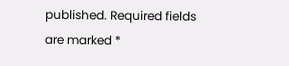published. Required fields are marked *